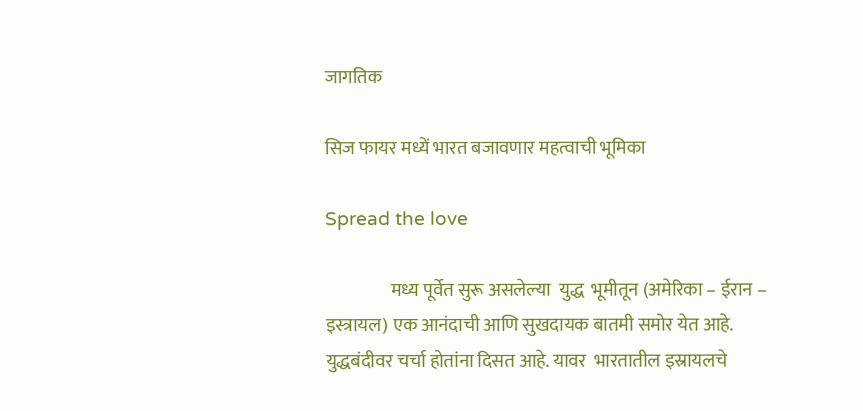जागतिक

सिज फायर मध्यें भारत बजावणार महत्वाची भूमिका

Spread the love

                  मध्य पूर्वेत सुरू असलेल्या  युद्ध  भूमीतून (अमेरिका – ईरान – इस्त्रायल) एक आनंदाची आणि सुखदायक बातमी समोर येत आहे. युद्धबंदीवर चर्चा होतांना दिसत आहे. यावर  भारतातील इस्रायलचे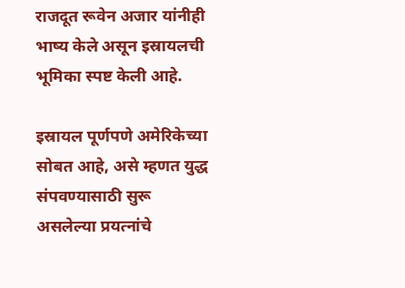राजदूत रूवेन अजार यांनीही भाष्य केले असून इस्रायलची भूमिका स्पष्ट केली आहे.

इस्रायल पूर्णपणे अमेरिकेच्या सोबत आहे, असे म्हणत युद्ध संपवण्यासाठी सुरू असलेल्या प्रयत्नांचे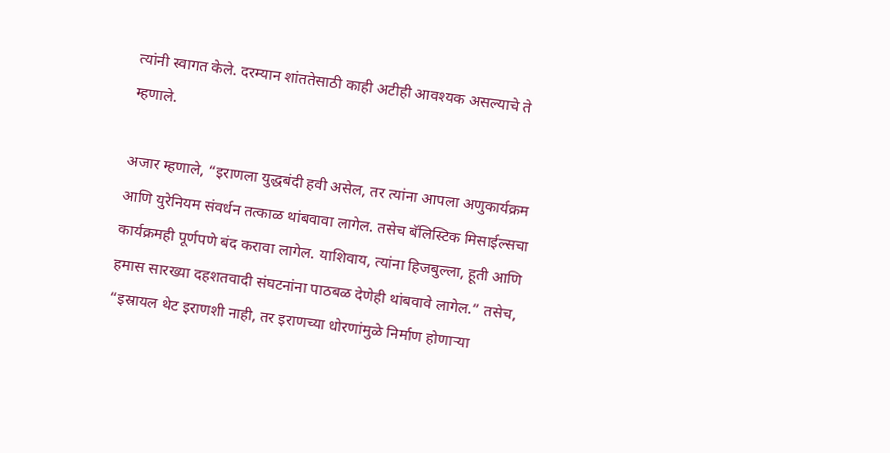त्यांनी स्वागत केले. दरम्यान शांततेसाठी काही अटीही आवश्यक असल्याचे ते म्हणाले.

अजार म्हणाले, “इराणला युद्धबंदी हवी असेल, तर त्यांना आपला अणुकार्यक्रम आणि युरेनियम संवर्धन तत्काळ थांबवावा लागेल. तसेच बॅलिस्टिक मिसाईल्सचा कार्यक्रमही पूर्णपणे बंद करावा लागेल. याशिवाय, त्यांना हिजबुल्ला, हूती आणि हमास सारख्या दहशतवादी संघटनांना पाठबळ देणेही थांबवावे लागेल.” तसेच, “इस्रायल थेट इराणशी नाही, तर इराणच्या धोरणांमुळे निर्माण होणाऱ्या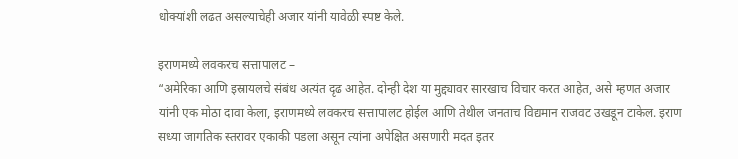धोक्यांशी लढत असल्याचेही अजार यांनी यावेळी स्पष्ट केले.

इराणमध्ये लवकरच सत्तापालट –
“अमेरिका आणि इस्रायलचे संबंध अत्यंत दृढ आहेत. दोन्ही देश या मुद्द्यावर सारखाच विचार करत आहेत, असे म्हणत अजार यांनी एक मोठा दावा केला, इराणमध्ये लवकरच सत्तापालट होईल आणि तेथील जनताच विद्यमान राजवट उखडून टाकेल. इराण सध्या जागतिक स्तरावर एकाकी पडला असून त्यांना अपेक्षित असणारी मदत इतर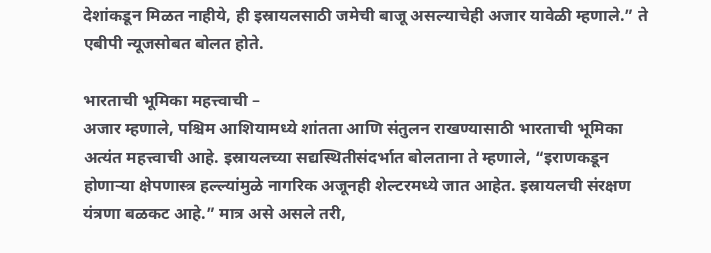देशांकडून मिळत नाहीये, ही इस्रायलसाठी जमेची बाजू असल्याचेही अजार यावेळी म्हणाले.” ते एबीपी न्यूजसोबत बोलत होते.

भारताची भूमिका महत्त्वाची –
अजार म्हणाले, पश्चिम आशियामध्ये शांतता आणि संतुलन राखण्यासाठी भारताची भूमिका अत्यंत महत्त्वाची आहे. इस्रायलच्या सद्यस्थितीसंदर्भात बोलताना ते म्हणाले, “इराणकडून होणाऱ्या क्षेपणास्त्र हल्ल्यांमुळे नागरिक अजूनही शेल्टरमध्ये जात आहेत. इस्रायलची संरक्षण यंत्रणा बळकट आहे.” मात्र असे असले तरी,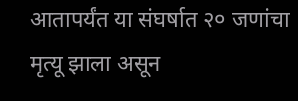आतापर्यंत या संघर्षात २० जणांचा मृत्यू झाला असून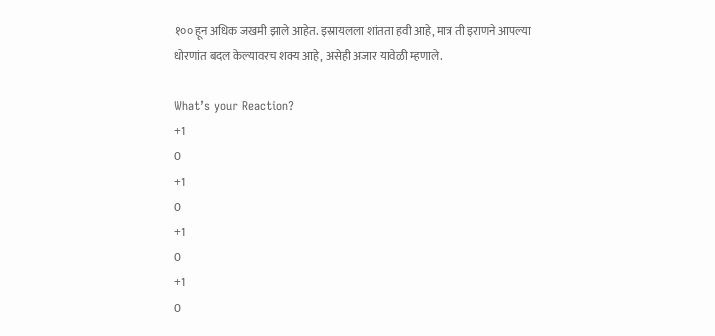१०० हून अधिक जखमी झाले आहेत. इस्रायलला शांतता हवी आहे, मात्र ती इराणने आपल्या धोरणांत बदल केल्यावरच शक्य आहे, असेही अजार यावेळी म्हणाले.

What’s your Reaction?
+1
0
+1
0
+1
0
+1
0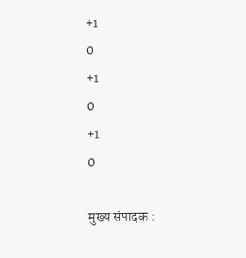+1
0
+1
0
+1
0

मुख्य संपादक :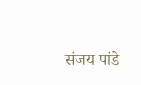संजय पांडे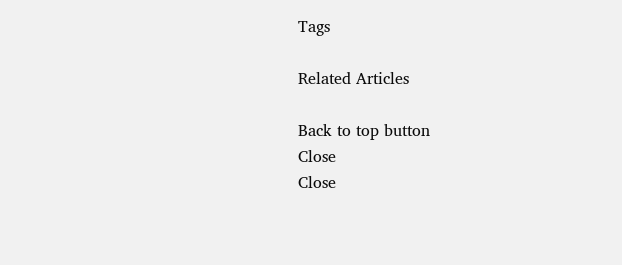Tags

Related Articles

Back to top button
Close
Close